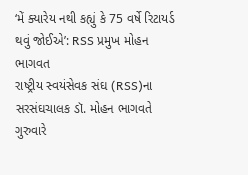‘મેં ક્યારેય નથી કહ્યું કે 75 વર્ષે રિટાયર્ડ થવું જોઈએ’: RSS પ્રમુખ મોહન ભાગવત
રાષ્ટ્રીય સ્વયંસેવક સંઘ (RSS)ના સરસંઘચાલક ડૉ. મોહન ભાગવતે ગુરુવારે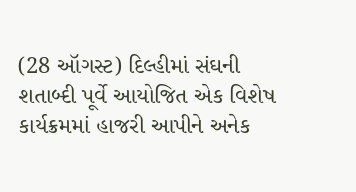(28 ઑગસ્ટ) દિલ્હીમાં સંઘની શતાબ્દી પૂર્વે આયોજિત એક વિશેષ કાર્યક્રમમાં હાજરી આપીને અનેક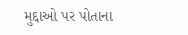મુદ્દાઓ પર પોતાના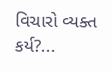વિચારો વ્યક્ત કર્ય?...